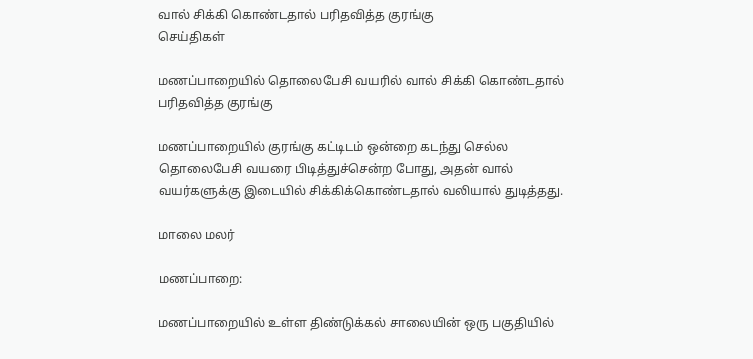வால் சிக்கி கொண்டதால் பரிதவித்த குரங்கு
செய்திகள்

மணப்பாறையில் தொலைபேசி வயரில் வால் சிக்கி கொண்டதால் பரிதவித்த குரங்கு

மணப்பாறையில் குரங்கு கட்டிடம் ஒன்றை கடந்து செல்ல தொலைபேசி வயரை பிடித்துச்சென்ற போது, அதன் வால் வயர்களுக்கு இடையில் சிக்கிக்கொண்டதால் வலியால் துடித்தது.

மாலை மலர்

மணப்பாறை:

மணப்பாறையில் உள்ள திண்டுக்கல் சாலையின் ஒரு பகுதியில்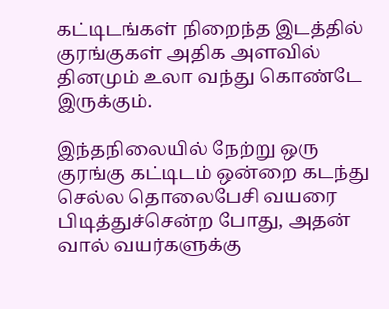கட்டிடங்கள் நிறைந்த இடத்தில் குரங்குகள் அதிக அளவில் தினமும் உலா வந்து கொண்டே இருக்கும்.

இந்தநிலையில் நேற்று ஒரு குரங்கு கட்டிடம் ஒன்றை கடந்து செல்ல தொலைபேசி வயரை பிடித்துச்சென்ற போது, அதன் வால் வயர்களுக்கு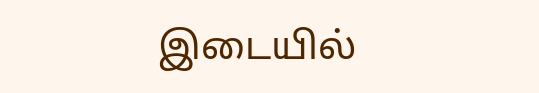இடையில்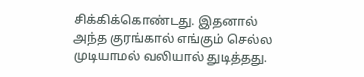சிக்கிக்கொண்டது. இதனால் அந்த குரங்கால் எங்கும் செல்ல முடியாமல் வலியால் துடித்தது.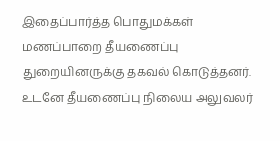இதைப்பார்த்த பொதுமக்கள் மணப்பாறை தீயணைப்பு துறையினருக்கு தகவல் கொடுத்தனர். உடனே தீயணைப்பு நிலைய அலுவலர்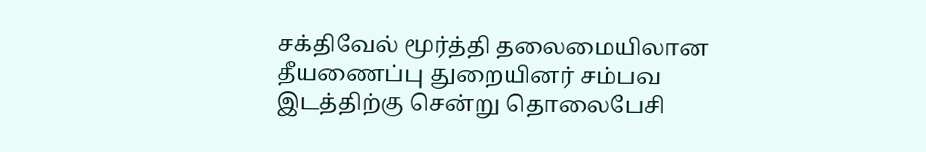சக்திவேல் மூர்த்தி தலைமையிலான தீயணைப்பு துறையினர் சம்பவ இடத்திற்கு சென்று தொலைபேசி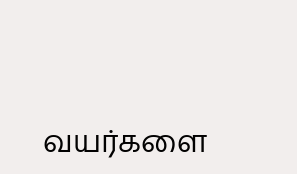வயர்களை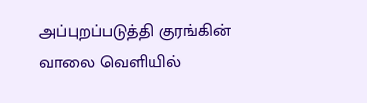அப்புறப்படுத்தி குரங்கின் வாலை வெளியில்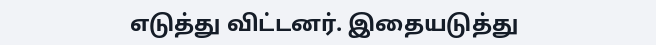எடுத்து விட்டனர். இதையடுத்து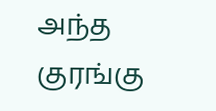அந்த குரங்கு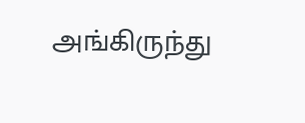அங்கிருந்து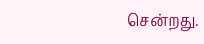சென்றது.